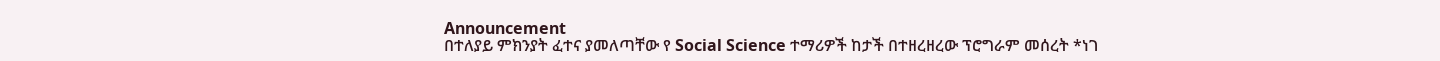Announcement
በተለያይ ምክንያት ፈተና ያመለጣቸው የ Social Science ተማሪዎች ከታች በተዘረዘረው ፕሮግራም መሰረት *ነገ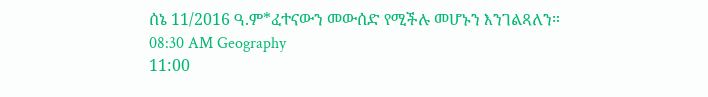ሰኔ 11/2016 ዓ.ም*ፈተናውን መውሰድ የሚችሉ መሆኑን እንገልጻለን።
08:30 AM Geography
11:00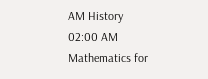AM History
02:00 AM Mathematics for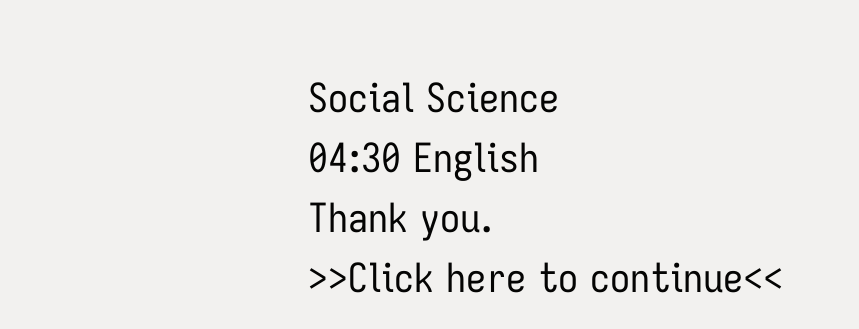Social Science
04:30 English
Thank you.
>>Click here to continue<<